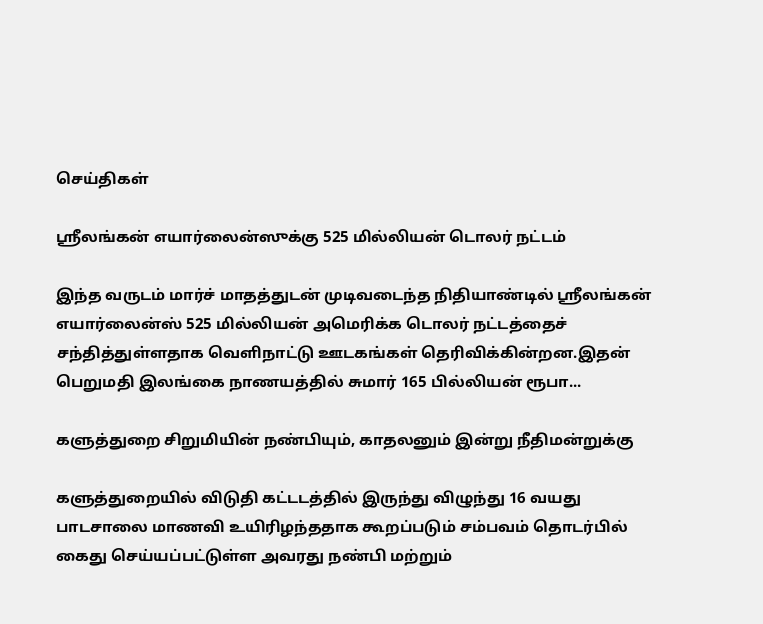செய்திகள்

ஸ்ரீலங்கன் எயார்லைன்ஸுக்கு 525 மில்லியன் டொலர் நட்டம்

இந்த வருடம் மார்ச் மாதத்துடன் முடிவடைந்த நிதியாண்டில் ஸ்ரீலங்கன் எயார்லைன்ஸ் 525 மில்லியன் அமெரிக்க டொலர் நட்டத்தைச் சந்தித்துள்ளதாக வெளிநாட்டு ஊடகங்கள் தெரிவிக்கின்றன.இதன் பெறுமதி இலங்கை நாணயத்தில் சுமார் 165 பில்லியன் ரூபா...

களுத்துறை சிறுமியின் நண்பியும், காதலனும் இன்று நீதிமன்றுக்கு

களுத்துறையில் விடுதி கட்டடத்தில் இருந்து விழுந்து 16 வயது பாடசாலை மாணவி உயிரிழந்ததாக கூறப்படும் சம்பவம் தொடர்பில் கைது செய்யப்பட்டுள்ள அவரது நண்பி மற்றும்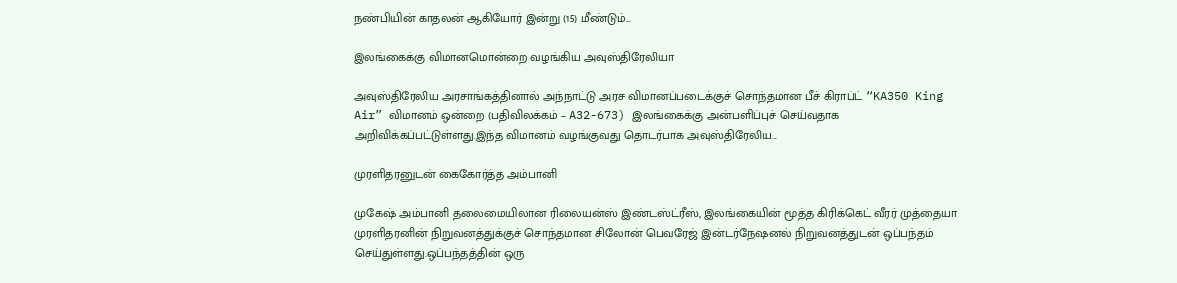நண்பியின் காதலன் ஆகியோர் இன்று (15) மீண்டும்...

இலங்கைக்கு விமானமொன்றை வழங்கிய அவுஸ்திரேலியா

அவுஸ்திரேலிய அரசாங்கத்தினால் அந்நாட்டு அரச விமானப்படைக்குச் சொந்தமான பீச் கிராப்ட் “KA350 King Air” விமானம் ஒன்றை (பதிவிலக்கம் – A32-673) இலங்கைக்கு அன்பளிப்புச் செய்வதாக அறிவிக்கப்பட்டுள்ளது.இந்த விமானம் வழங்குவது தொடர்பாக அவுஸ்திரேலிய...

முரளிதரனுடன் கைகோர்த்த அம்பானி

முகேஷ் அம்பானி தலைமையிலான ரிலையன்ஸ் இண்டஸ்ட்ரீஸ், இலங்கையின் மூத்த கிரிக்கெட் வீரர் முத்தையா முரளிதரனின் நிறுவனத்துக்குச் சொந்தமான சிலோன் பெவரேஜ் இன்டர்நேஷனல் நிறுவனத்துடன் ஒப்பந்தம் செய்துள்ளது.ஒப்பந்தத்தின் ஒரு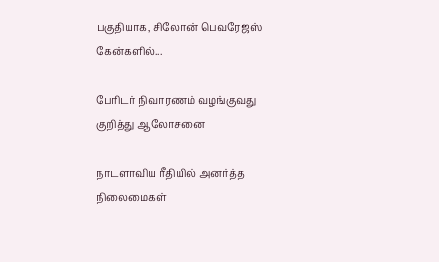பகுதியாக, சிலோன் பெவரேஜஸ் கேன்களில்...

பேரிடர் நிவாரணம் வழங்குவது குறித்து ஆலோசனை

நாடளாவிய ரீதியில் அனர்த்த நிலைமைகள்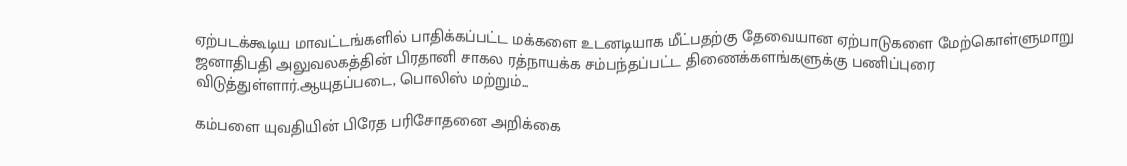ஏற்படக்கூடிய மாவட்டங்களில் பாதிக்கப்பட்ட மக்களை உடனடியாக மீட்பதற்கு தேவையான ஏற்பாடுகளை மேற்கொள்ளுமாறு ஜனாதிபதி அலுவலகத்தின் பிரதானி சாகல ரத்நாயக்க சம்பந்தப்பட்ட திணைக்களங்களுக்கு பணிப்புரை விடுத்துள்ளார்.ஆயுதப்படை, பொலிஸ் மற்றும்...

கம்பளை யுவதியின் பிரேத பரிசோதனை அறிக்கை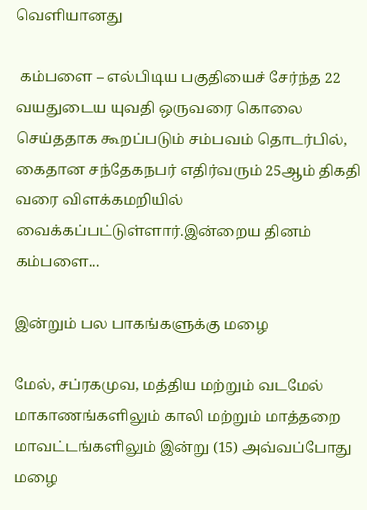வெளியானது

 கம்பளை – எல்பிடிய பகுதியைச் சேர்ந்த 22 வயதுடைய யுவதி ஒருவரை கொலை செய்ததாக கூறப்படும் சம்பவம் தொடர்பில், கைதான சந்தேகநபர் எதிர்வரும் 25ஆம் திகதி வரை விளக்கமறியில் வைக்கப்பட்டுள்ளார்.இன்றைய தினம் கம்பளை...

இன்றும் பல பாகங்களுக்கு மழை

மேல், சப்ரகமுவ, மத்திய மற்றும் வடமேல் மாகாணங்களிலும் காலி மற்றும் மாத்தறை மாவட்டங்களிலும் இன்று (15) அவ்வப்போது மழை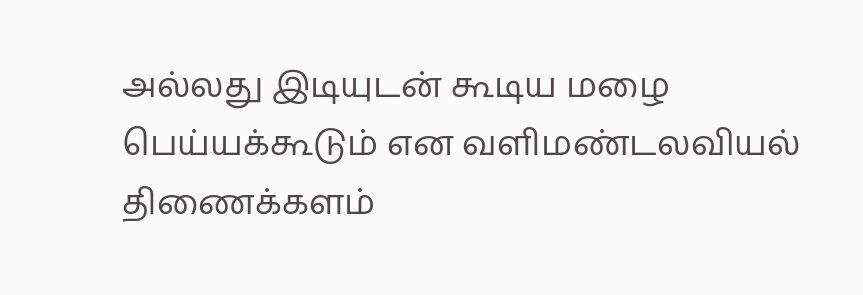அல்லது இடியுடன் கூடிய மழை பெய்யக்கூடும் என வளிமண்டலவியல் திணைக்களம்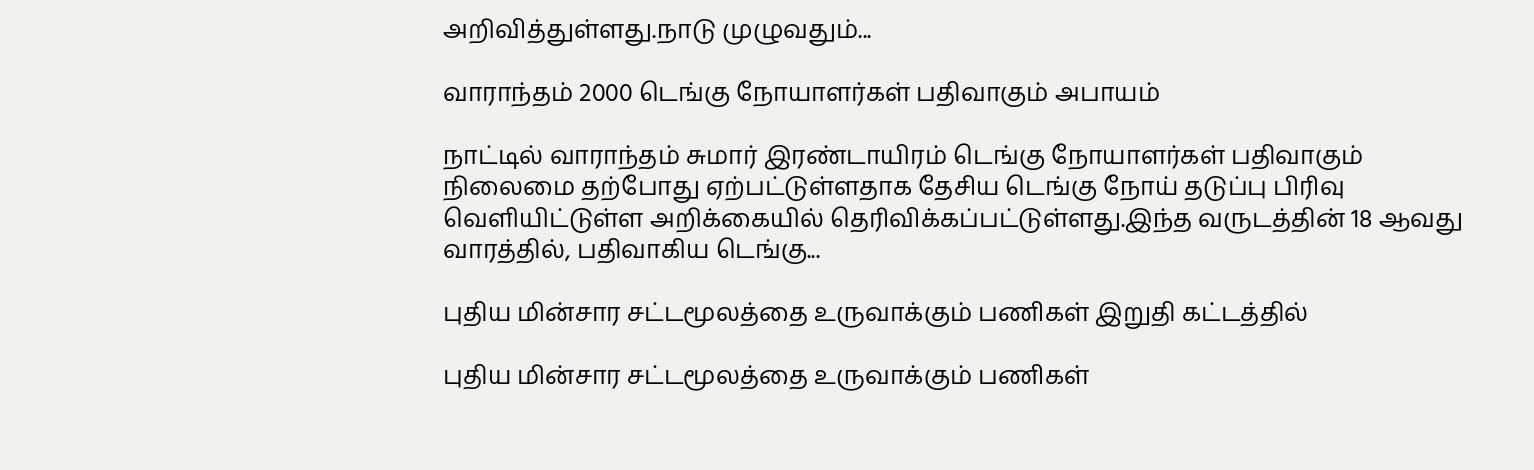அறிவித்துள்ளது.நாடு முழுவதும்...

வாராந்தம் 2000 டெங்கு நோயாளர்கள் பதிவாகும் அபாயம்

நாட்டில் வாராந்தம் சுமார் இரண்டாயிரம் டெங்கு நோயாளர்கள் பதிவாகும் நிலைமை தற்போது ஏற்பட்டுள்ளதாக தேசிய டெங்கு நோய் தடுப்பு பிரிவு வெளியிட்டுள்ள அறிக்கையில் தெரிவிக்கப்பட்டுள்ளது.இந்த வருடத்தின் 18 ஆவது வாரத்தில், பதிவாகிய டெங்கு...

புதிய மின்சார சட்டமூலத்தை உருவாக்கும் பணிகள் இறுதி கட்டத்தில்

புதிய மின்சார சட்டமூலத்தை உருவாக்கும் பணிகள்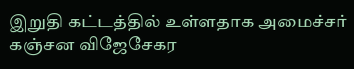இறுதி கட்டத்தில் உள்ளதாக அமைச்சர் கஞ்சன விஜேசேகர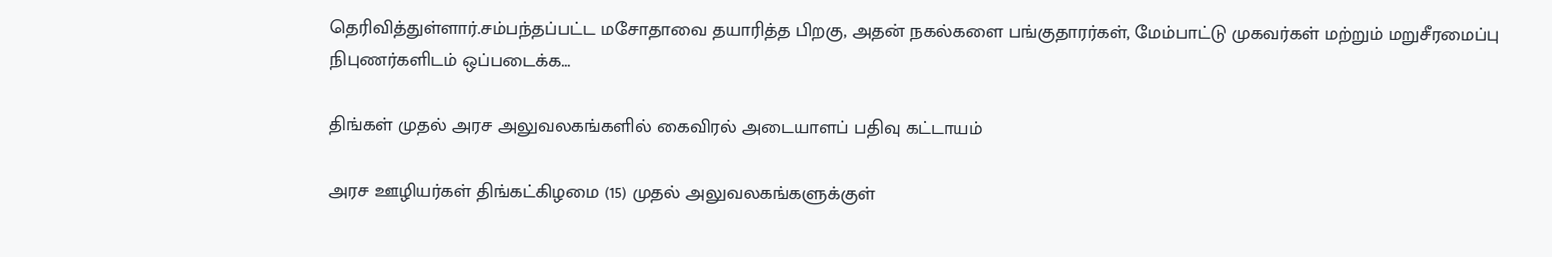தெரிவித்துள்ளார்.சம்பந்தப்பட்ட மசோதாவை தயாரித்த பிறகு, அதன் நகல்களை பங்குதாரர்கள், மேம்பாட்டு முகவர்கள் மற்றும் மறுசீரமைப்பு நிபுணர்களிடம் ஒப்படைக்க...

திங்கள் முதல் அரச அலுவலகங்களில் கைவிரல் அடையாளப் பதிவு கட்டாயம்

அரச ஊழியர்கள் திங்கட்கிழமை (15) முதல் அலுவலகங்களுக்குள்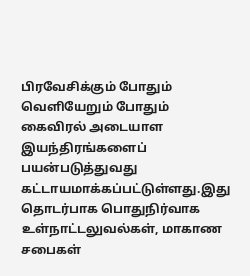பிரவேசிக்கும் போதும் வெளியேறும் போதும் கைவிரல் அடையாள இயந்திரங்களைப் பயன்படுத்துவது கட்டாயமாக்கப்பட்டுள்ளது.இது தொடர்பாக பொதுநிர்வாக உள்நாட்டலுவல்கள், மாகாண சபைகள்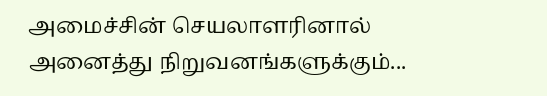அமைச்சின் செயலாளரினால் அனைத்து நிறுவனங்களுக்கும்...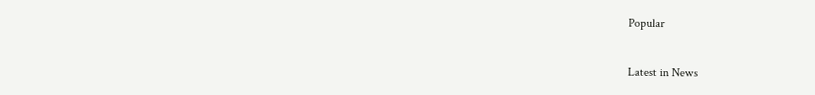Popular

Latest in News